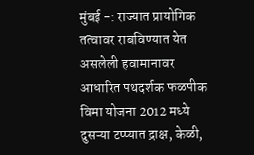मुंबई -: राज्यात प्रायोगिक तत्वावर राबविण्यात येत असलेली हवामानावर आधारित पथदर्शक फळपीक विमा योजना 2012 मध्ये दुसऱ्या टप्प्यात द्राक्ष, केळी,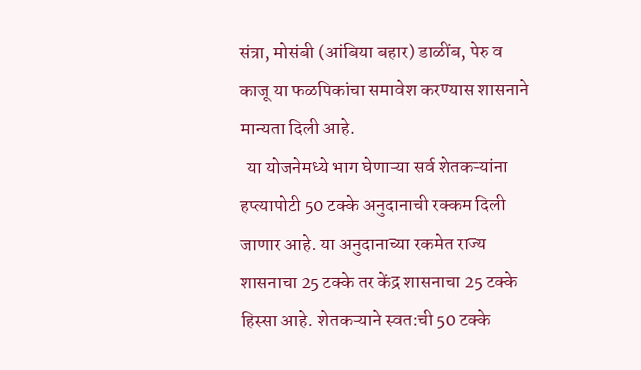संत्रा, मोसंबी (आंबिया बहार) डाळींब, पेरु व काजू या फळपिकांचा समावेश करण्यास शासनाने मान्यता दिली आहे.
  या योजनेमध्ये भाग घेणाऱ्या सर्व शेतकऱ्यांना हप्त्यापोटी 50 टक्के अनुदानाची रक्कम दिली जाणार आहे. या अनुदानाच्या रकमेत राज्य शासनाचा 25 टक्के तर केंद्र शासनाचा 25 टक्के हिस्सा आहे. शेतकऱ्याने स्वत:ची 50 टक्के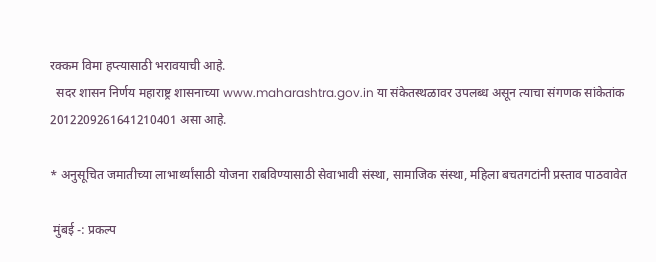रक्कम विमा हप्त्यासाठी भरावयाची आहे.
  सदर शासन निर्णय महाराष्ट्र शासनाच्या www.maharashtra.gov.in या संकेतस्थळावर उपलब्ध असून त्याचा संगणक सांकेतांक 2012209261641210401 असा आहे.

* अनुसूचित जमातीच्या लाभार्थ्यांसाठी योजना राबविण्यासाठी सेवाभावी संस्था, सामाजिक संस्था, महिला बचतगटांनी प्रस्ताव पाठवावेत

 मुंबई -: प्रकल्प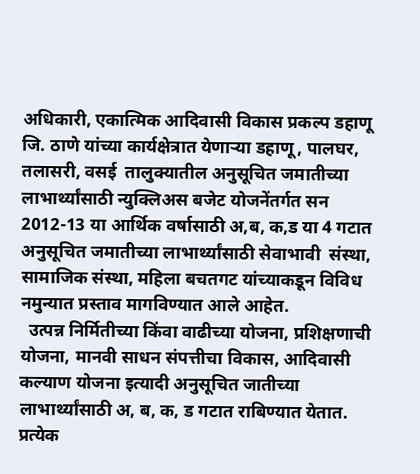अधिकारी, एकात्मिक आदिवासी विकास प्रकल्प डहाणू जि. ठाणे यांच्या कार्यक्षेत्रात येणाऱ्या डहाणू, पालघर, तलासरी, वसई  तालुक्यातील अनुसूचित जमातीच्या लाभार्थ्यांसाठी न्युक्लिअस बजेट योजनेंतर्गत सन 2012-13 या आर्थिक वर्षासाठी अ,ब, क,ड या 4 गटात अनुसूचित जमातीच्या लाभार्थ्यांसाठी सेवाभावी  संस्था, सामाजिक संस्था, महिला बचतगट यांच्याकडून विविध नमुन्यात प्रस्ताव मागविण्यात आले आहेत.
  उत्पन्न निर्मितीच्या किंवा वाढीच्या योजना, प्रशिक्षणाची योजना, मानवी साधन संपत्तीचा विकास, आदिवासी कल्याण योजना इत्यादी अनुसूचित जातीच्या लाभार्थ्यांसाठी अ, ब, क, ड गटात राबिण्यात येतात. प्रत्येक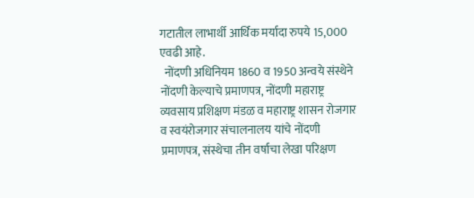गटातील लाभार्थी आर्थिक मर्यादा रुपये 15,000 एवढी आहे.
  नोंदणी अधिनियम 1860 व 1950 अन्वये संस्थेने नोंदणी केल्याचे प्रमाणपत्र, नोंदणी महाराष्ट्र व्यवसाय प्रशिक्षण मंडळ व महाराष्ट्र शासन रोजगार व स्वयंरोजगार संचालनालय यांचे नोंदणी प्रमाणपत्र, संस्थेचा तीन वर्षाचा लेखा परिक्षण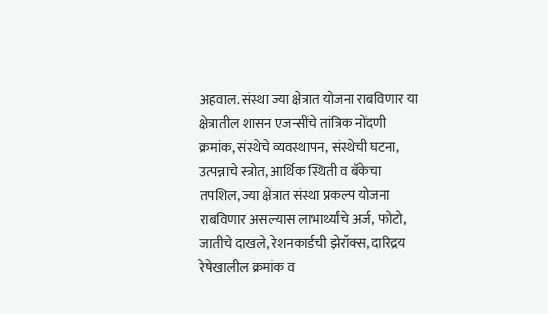अहवाल. संस्था ज्या क्षेत्रात योजना राबविणार या क्षेत्रातील शासन एजन्सींचे तांत्रिक नोंदणी क्रमांक, संस्थेचे व्यवस्थापन, संस्थेची घटना, उत्पन्नाचे स्त्रोत, आर्थिक स्थिती व बॅकेचा तपशिल, ज्या क्षेत्रात संस्था प्रकल्प योजना राबविणार असल्यास लाभार्थ्यांचे अर्ज, फोटो, जातीचे दाखले, रेशनकार्डची झेरॉक्स, दारिद्रय रेषेखालील क्रमांक व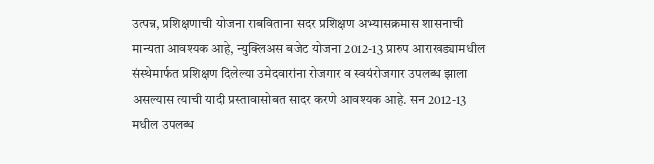उत्पन्न, प्रशिक्षणाची योजना राबविताना सदर प्रशिक्षण अभ्यासक्रमास शासनाची मान्यता आवश्यक आहे, न्युक्लिअस बजेट योजना 2012-13 प्रारुप आराखड्यामधील संस्थेमार्फत प्रशिक्षण दिलेल्या उमेदवारांना रोजगार व स्वयंरोजगार उपलब्ध झाला असल्यास त्याची यादी प्रस्तावासोबत सादर करणे आवश्यक आहे. सन 2012-13 मधील उपलब्ध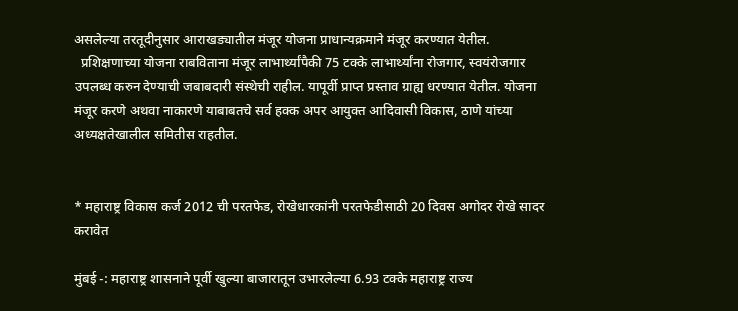असलेल्या तरतूदीनुसार आराखड्यातील मंजूर योजना प्राधान्यक्रमाने मंजूर करण्यात येतील.
  प्रशिक्षणाच्या योजना राबविताना मंजूर लाभार्थ्यांपैकी 75 टक्के लाभार्थ्यांना रोजगार, स्वयंरोजगार उपलब्ध करुन देण्याची जबाबदारी संस्थेची राहील. यापूर्वी प्राप्त प्रस्ताव ग्राह्य धरण्यात येतील. योजना मंजूर करणे अथवा नाकारणे याबाबतचे सर्व हक्क अपर आयुक्त आदिवासी विकास, ठाणे यांच्या अध्यक्षतेखालील समितीस राहतील.


* महाराष्ट्र विकास कर्ज 2012 ची परतफेड, रोखेधारकांनी परतफेडीसाठी 20 दिवस अगोदर रोखे सादर करावेत

मुंबई -: महाराष्ट्र शासनाने पूर्वी खुल्या बाजारातून उभारलेल्या 6.93 टक्के महाराष्ट्र राज्य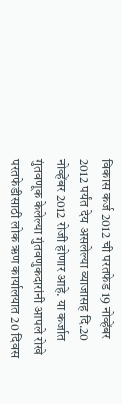विकास कर्ज 2012 ची परतफेड 19 नोव्हेंबर 2012 पर्यंत देय असलेल्या व्याजासह दि.20 नोव्हेंबर 2012 रोजी होणार आहे. या कर्जात गुंतवणूक केलेल्या गुंतवणुकदारांनी आपले रोखे परतफेडीसाठी लोक ऋण कार्यालयात 20 दिवस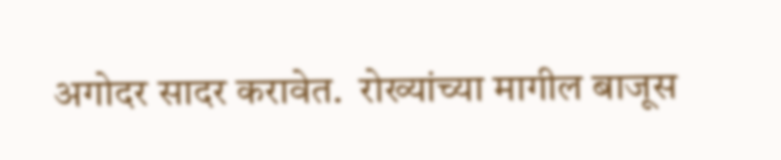अगोदर सादर करावेत.  रोख्यांच्या मागील बाजूस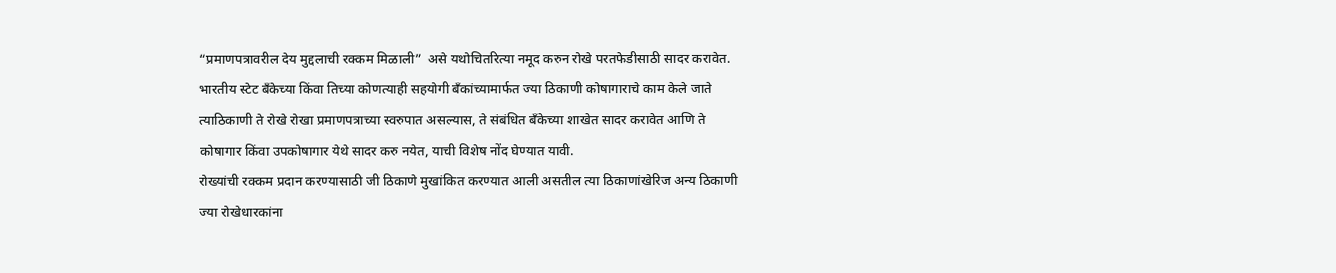“प्रमाणपत्रावरील देय मुद्दलाची रक्कम मिळाली”  असे यथोचितरित्या नमूद करुन रोखे परतफेडीसाठी सादर करावेत.
भारतीय स्टेट बँकेच्या किंवा तिच्या कोणत्याही सहयोगी बँकांच्यामार्फत ज्या ठिकाणी कोषागाराचे काम केले जाते त्याठिकाणी ते रोखे रोखा प्रमाणपत्राच्या स्वरुपात असल्यास, ते संबंधित बँकेच्या शाखेत सादर करावेत आणि ते कोषागार किंवा उपकोषागार येथे सादर करु नयेत, याची विशेष नोंद घेण्यात यावी.
रोख्यांची रक्कम प्रदान करण्यासाठी जी ठिकाणे मुखांकित करण्यात आली असतील त्या ठिकाणांखेरिज अन्य ठिकाणी ज्या रोखेधारकांना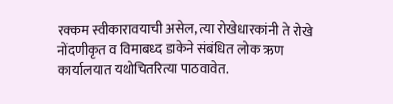रक्कम स्वीकारावयाची असेल, त्या रोखेधारकांनी ते रोखे नोंदणीकृत व विमाबध्द डाकेने संबंधित लोक ऋण कार्यालयात यथोचितरित्या पाठवावेत.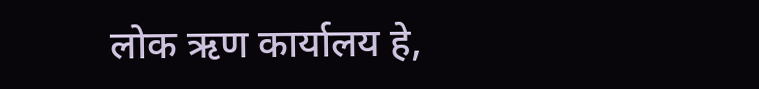लोक ऋण कार्यालय हे,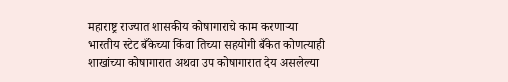महाराष्ट्र राज्यात शासकीय कोषागाराचे काम करणाऱ्या भारतीय स्टेट बँकेच्या किंवा तिच्या सहयोगी बँकेत कोणत्याही शाखांच्या कोषागारात अथवा उप कोषागारात देय असलेल्या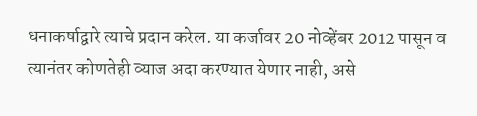धनाकर्षाद्वारे त्याचे प्रदान करेल. या कर्जावर 20 नोव्हेंबर 2012 पासून व त्यानंतर कोणतेही व्याज अदा करण्यात येणार नाही, असे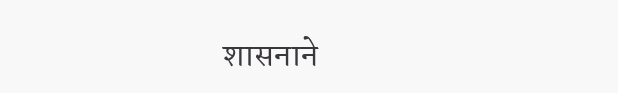शासनाने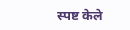स्पष्ट केले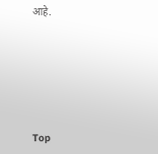आहे.






Top